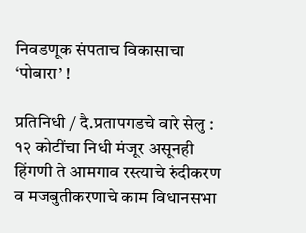निवडणूक संपताच विकासाचा ‘पोबारा’ !

प्रतिनिधी / दै.प्रतापगडचे वारे सेलु : १२ कोटींचा निधी मंजूर असूनही हिंगणी ते आमगाव रस्त्याचे रुंदीकरण व मजबुतीकरणाचे काम विधानसभा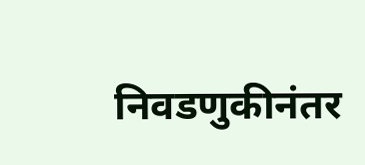निवडणुकीनंतर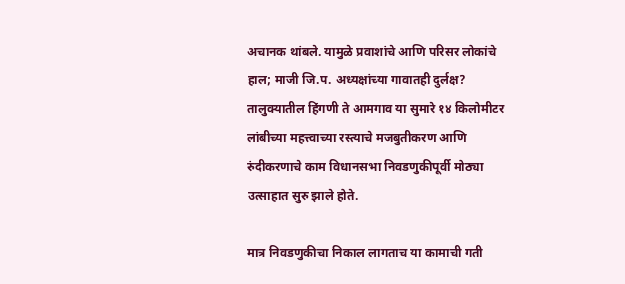अचानक थांबले. यामुळे प्रवाशांचे आणि परिसर लोकांचे हाल; माजी जि.प. अध्यक्षांच्या गावातही दुर्लक्ष? तालुक्यातील हिंगणी ते आमगाव या सुमारे १४ किलोमीटर लांबीच्या महत्त्वाच्या रस्त्याचे मजबुतीकरण आणि रुंदीकरणाचे काम विधानसभा निवडणुकीपूर्वी मोठ्या उत्साहात सुरु झाले होते.

मात्र निवडणुकीचा निकाल लागताच या कामाची गती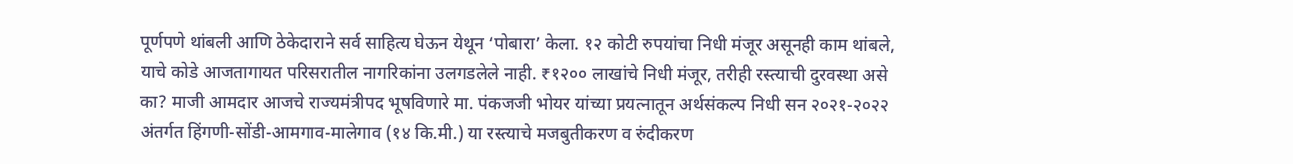पूर्णपणे थांबली आणि ठेकेदाराने सर्व साहित्य घेऊन येथून ‘पोबारा’ केला. १२ कोटी रुपयांचा निधी मंजूर असूनही काम थांबले, याचे कोडे आजतागायत परिसरातील नागरिकांना उलगडलेले नाही. ₹१२०० लाखांचे निधी मंजूर, तरीही रस्त्याची दुरवस्था असे का? माजी आमदार आजचे राज्यमंत्रीपद भूषविणारे मा. पंकजजी भोयर यांच्या प्रयत्नातून अर्थसंकल्प निधी सन २०२१-२०२२ अंतर्गत हिंगणी-सोंडी-आमगाव-मालेगाव (१४ कि.मी.) या रस्त्याचे मजबुतीकरण व रुंदीकरण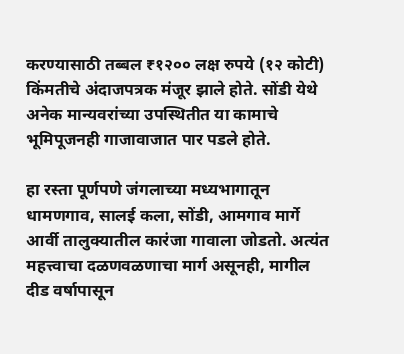करण्यासाठी तब्बल ₹१२०० लक्ष रुपये (१२ कोटी) किंमतीचे अंदाजपत्रक मंजूर झाले होते. सोंडी येथे अनेक मान्यवरांच्या उपस्थितीत या कामाचे भूमिपूजनही गाजावाजात पार पडले होते.

हा रस्ता पूर्णपणे जंगलाच्या मध्यभागातून धामणगाव, सालई कला, सोंडी, आमगाव मार्गे आर्वी तालुक्यातील कारंजा गावाला जोडतो. अत्यंत महत्त्वाचा दळणवळणाचा मार्ग असूनही, मागील दीड वर्षापासून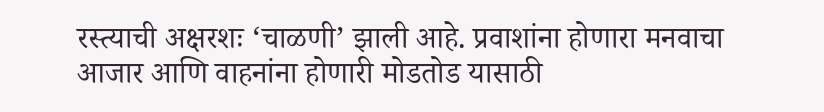रस्त्याची अक्षरशः ‘चाळणी’ झाली आहे. प्रवाशांना होणारा मनवाचा आजार आणि वाहनांना होणारी मोडतोड यासाठी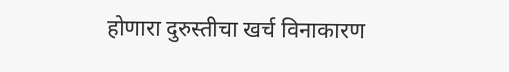होणारा दुरुस्तीचा खर्च विनाकारण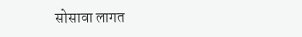सोसावा लागत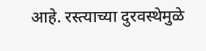आहे. रस्त्याच्या दुरवस्थेमुळे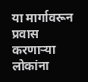या मार्गावरून प्रवास करणाऱ्या लोकांना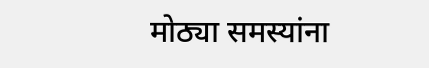मोठ्या समस्यांना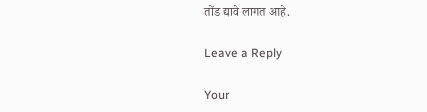तोंड द्यावे लागत आहे.

Leave a Reply

Your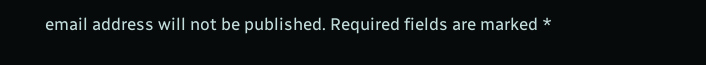email address will not be published. Required fields are marked *